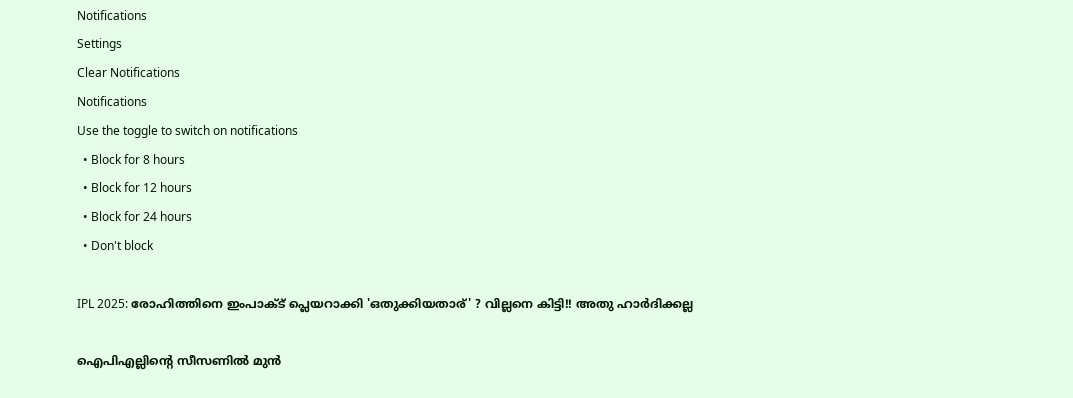Notifications
Settings
Clear Notifications
Notifications
Use the toggle to switch on notifications
  • Block for 8 hours
  • Block for 12 hours
  • Block for 24 hours
  • Don't block

IPL 2025: രോഹിത്തിനെ ഇംപാക്ട് പ്ലെയറാക്കി 'ഒതുക്കിയതാര്' ? വില്ലനെ കിട്ടി!! അതു ഹാര്‍ദിക്കല്ല

ഐപിഎല്ലിന്റെ സീസണില്‍ മുന്‍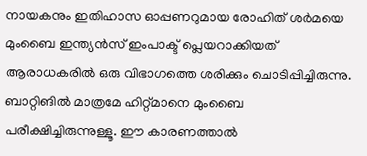നായകനും ഇതിഹാസ ഓപ്പണറുമായ രോഹിത് ശര്‍മയെ മുംബൈ ഇന്ത്യന്‍സ് ഇംപാക്ട് പ്ലെയറാക്കിയത് ആരാധകരില്‍ ഒരു വിഭാഗത്തെ ശരിക്കും ചൊടിപ്പിച്ചിരുന്നു. ബാറ്റിങില്‍ മാത്രമേ ഹിറ്റ്മാനെ മുംബൈ പരീക്ഷിച്ചിരുന്നുള്ളൂ. ഈ കാരണത്താല്‍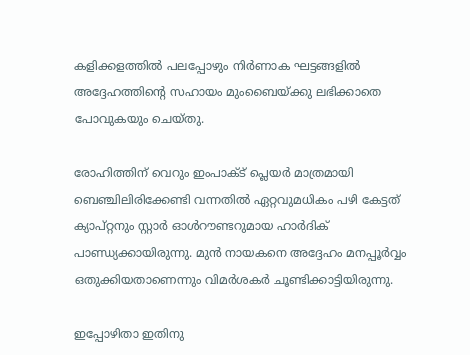കളിക്കളത്തില്‍ പലപ്പോഴും നിര്‍ണാക ഘട്ടങ്ങളില്‍ അദ്ദേഹത്തിന്റെ സഹായം മുംബൈയ്ക്കു ലഭിക്കാതെ പോവുകയും ചെയ്തു.

രോഹിത്തിന് വെറും ഇംപാക്ട് പ്ലെയര്‍ മാത്രമായി ബെഞ്ചിലിരിക്കേണ്ടി വന്നതില്‍ ഏറ്റവുമധികം പഴി കേട്ടത് ക്യാപ്റ്റനും സ്റ്റാര്‍ ഓള്‍റൗണ്ടറുമായ ഹാര്‍ദിക് പാണ്ഡ്യക്കായിരുന്നു. മുന്‍ നായകനെ അദ്ദേഹം മനപ്പൂര്‍വ്വം ഒതുക്കിയതാണെന്നും വിമര്‍ശകര്‍ ചൂണ്ടിക്കാട്ടിയിരുന്നു.

ഇപ്പോഴിതാ ഇതിനു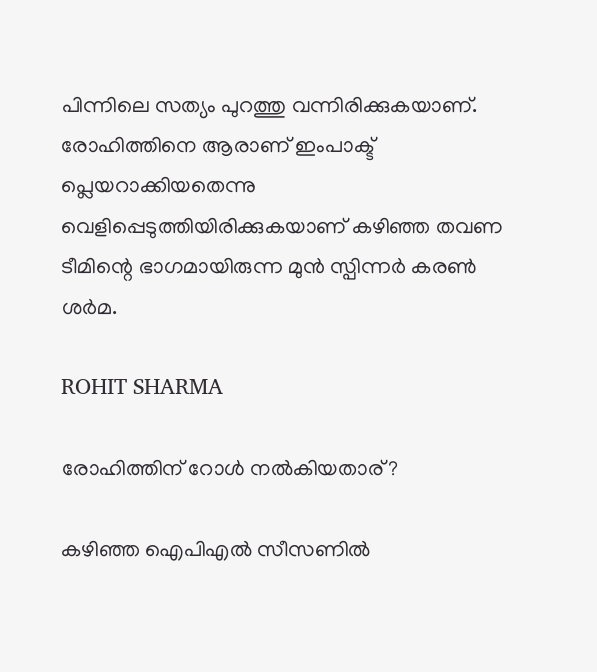പിന്നിലെ സത്യം പുറത്തു വന്നിരിക്കുകയാണ്. രോഹിത്തിനെ ആരാണ് ഇംപാക്ട് പ്ലെയറാക്കിയതെന്നു വെളിപ്പെടുത്തിയിരിക്കുകയാണ് കഴിഞ്ഞ തവണ ടീമിന്റെ ഭാഗമായിരുന്ന മുന്‍ സ്പിന്നര്‍ കരണ്‍ ശര്‍മ.

ROHIT SHARMA

രോഹിത്തിന് റോള്‍ നല്‍കിയതാര്?

കഴിഞ്ഞ ഐപിഎല്‍ സീസണില്‍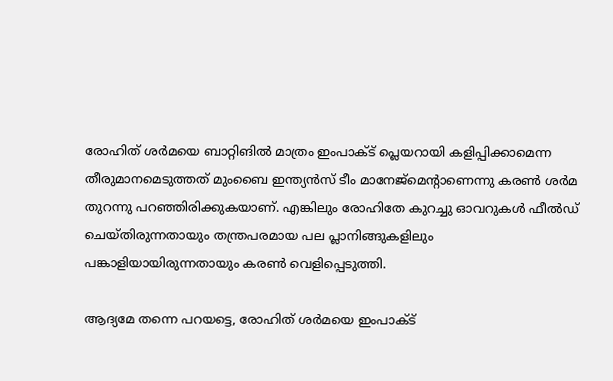രോഹിത് ശര്‍മയെ ബാറ്റിങില്‍ മാത്രം ഇംപാക്ട് പ്ലെയറായി കളിപ്പിക്കാമെന്ന തീരുമാനമെടുത്തത് മുംബൈ ഇന്ത്യന്‍സ് ടീം മാനേജ്‌മെന്റാണെന്നു കരണ്‍ ശര്‍മ തുറന്നു പറഞ്ഞിരിക്കുകയാണ്. എങ്കിലും രോഹിതേ കുറച്ചു ഓവറുകള്‍ ഫീല്‍ഡ് ചെയ്തിരുന്നതായും തന്ത്രപരമായ പല പ്ലാനിങ്ങുകളിലും പങ്കാളിയായിരുന്നതായും കരണ്‍ വെളിപ്പെടുത്തി.

ആദ്യമേ തന്നെ പറയട്ടെ, രോഹിത് ശര്‍മയെ ഇംപാക്ട്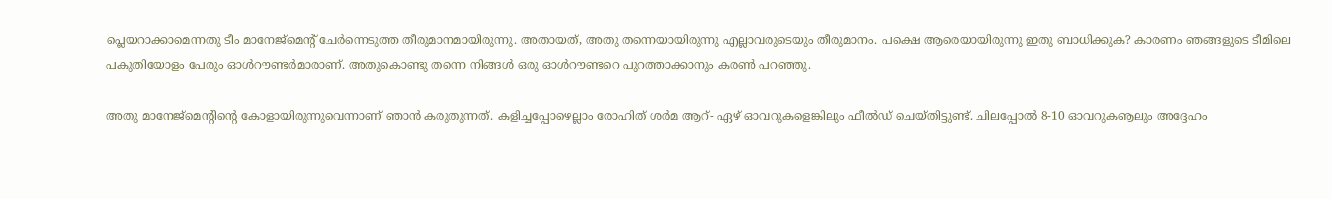പ്ലെയറാക്കാമെന്നതു ടീം മാനേജ്‌മെന്റ് ചേര്‍ന്നെടുത്ത തീരുമാനമായിരുന്നു. അതായത്, അതു തന്നെയായിരുന്നു എല്ലാവരുടെയും തീരുമാനം. പക്ഷെ ആരെയായിരുന്നു ഇതു ബാധിക്കുക? കാരണം ഞങ്ങളുടെ ടീമിലെ പകുതിയോളം പേരും ഓള്‍റൗണ്ടര്‍മാരാണ്. അതുകൊണ്ടു തന്നെ നിങ്ങള്‍ ഒരു ഓള്‍റൗണ്ടറെ പുറത്താക്കാനും കരണ്‍ പറഞ്ഞു.

അതു മാനേജ്‌മെന്റിന്റെ കോളായിരുന്നുവെന്നാണ് ഞാന്‍ കരുതുന്നത്. കളിച്ചപ്പോഴെല്ലാം രോഹിത് ശര്‍മ ആറ്- ഏഴ് ഓവറുകളെങ്കിലും ഫീല്‍ഡ് ചെയ്തിട്ടുണ്ട്. ചിലപ്പോല്‍ 8-10 ഓവറുകൡലും അദ്ദേഹം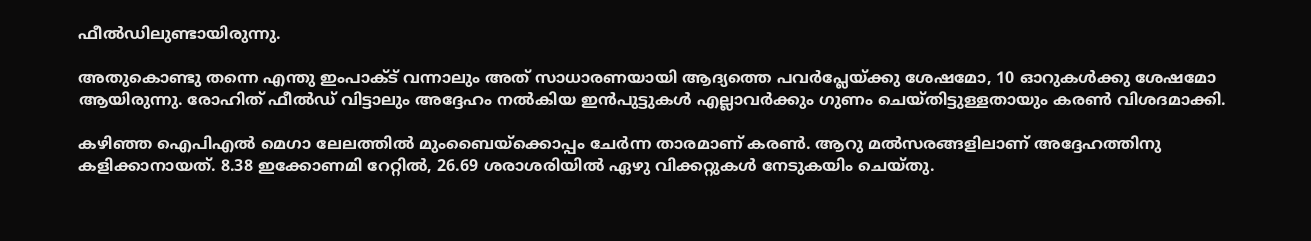ഫീല്‍ഡിലുണ്ടായിരുന്നു.

അതുകൊണ്ടു തന്നെ എന്തു ഇംപാക്ട് വന്നാലും അത് സാധാരണയായി ആദ്യത്തെ പവര്‍പ്ലേയ്ക്കു ശേഷമോ, 10 ഓറുകള്‍ക്കു ശേഷമോ ആയിരുന്നു. രോഹിത് ഫീല്‍ഡ് വിട്ടാലും അദ്ദേഹം നല്‍കിയ ഇന്‍പുട്ടുകള്‍ എല്ലാവര്‍ക്കും ഗുണം ചെയ്തിട്ടുള്ളതായും കരണ്‍ വിശദമാക്കി.

കഴിഞ്ഞ ഐപിഎല്‍ മെഗാ ലേലത്തില്‍ മുംബൈയ്‌ക്കൊപ്പം ചേര്‍ന്ന താരമാണ് കരണ്‍. ആറു മല്‍സരങ്ങളിലാണ് അദ്ദേഹത്തിനു കളിക്കാനായത്. 8.38 ഇക്കോണമി റേറ്റില്‍, 26.69 ശരാശരിയില്‍ ഏഴു വിക്കറ്റുകള്‍ നേടുകയിം ചെയ്തു.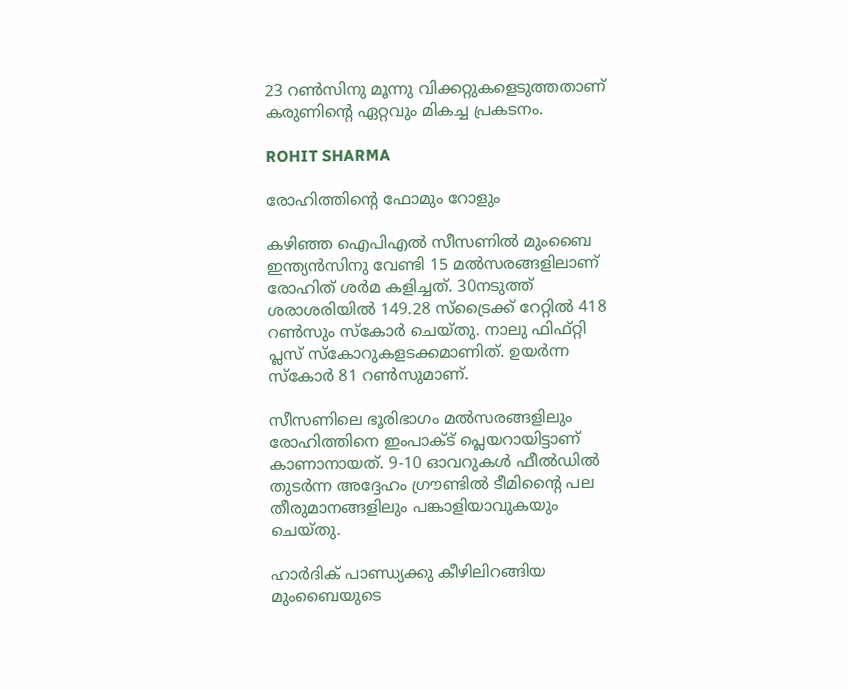23 റണ്‍സിനു മൂന്നു വിക്കറ്റുകളെടുത്തതാണ് കരുണിന്റെ ഏറ്റവും മികച്ച പ്രകടനം.

ROHIT SHARMA

രോഹിത്തിന്റെ ഫോമും റോളും

കഴിഞ്ഞ ഐപിഎല്‍ സീസണില്‍ മുംബൈ ഇന്ത്യന്‍സിനു വേണ്ടി 15 മല്‍സരങ്ങളിലാണ് രോഹിത് ശര്‍മ കളിച്ചത്. 30നടുത്ത് ശരാശരിയില്‍ 149.28 സ്‌ട്രൈക്ക് റേറ്റില്‍ 418 റണ്‍സും സ്‌കോര്‍ ചെയ്തു. നാലു ഫിഫ്റ്റി പ്ലസ് സ്‌കോറുകളടക്കമാണിത്. ഉയര്‍ന്ന സ്‌കോര്‍ 81 റണ്‍സുമാണ്.

സീസണിലെ ഭൂരിഭാഗം മല്‍സരങ്ങളിലും രോഹിത്തിനെ ഇംപാക്ട് പ്ലെയറായിട്ടാണ് കാണാനായത്. 9-10 ഓവറുകള്‍ ഫീല്‍ഡില്‍ തുടര്‍ന്ന അദ്ദേഹം ഗ്രൗണ്ടില്‍ ടീമിന്റൈ പല തീരുമാനങ്ങളിലും പങ്കാളിയാവുകയും ചെയ്തു.

ഹാര്‍ദിക് പാണ്ഡ്യക്കു കീഴിലിറങ്ങിയ മുംബൈയുടെ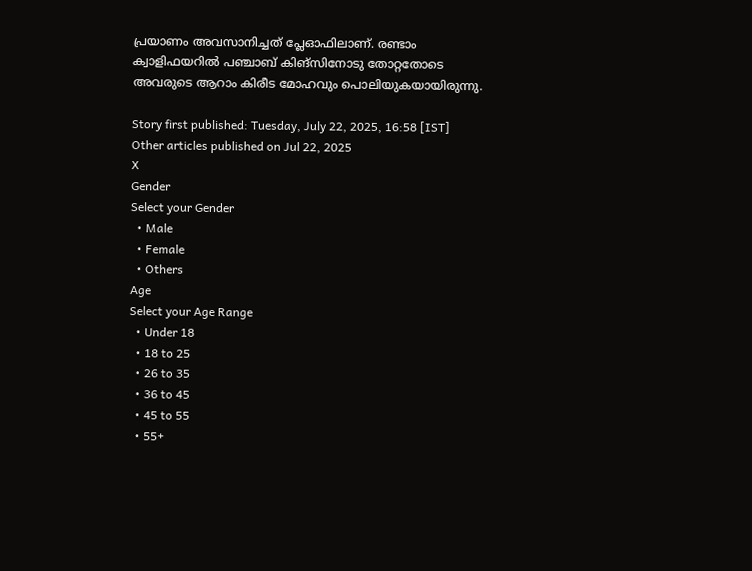പ്രയാണം അവസാനിച്ചത് പ്ലേഓഫിലാണ്. രണ്ടാം ക്വാളിഫയറില്‍ പഞ്ചാബ് കിങ്‌സിനോടു തോറ്റതോടെ അവരുടെ ആറാം കിരീട മോഹവും പൊലിയുകയായിരുന്നു.

Story first published: Tuesday, July 22, 2025, 16:58 [IST]
Other articles published on Jul 22, 2025
X
Gender
Select your Gender
  • Male
  • Female
  • Others
Age
Select your Age Range
  • Under 18
  • 18 to 25
  • 26 to 35
  • 36 to 45
  • 45 to 55
  • 55+